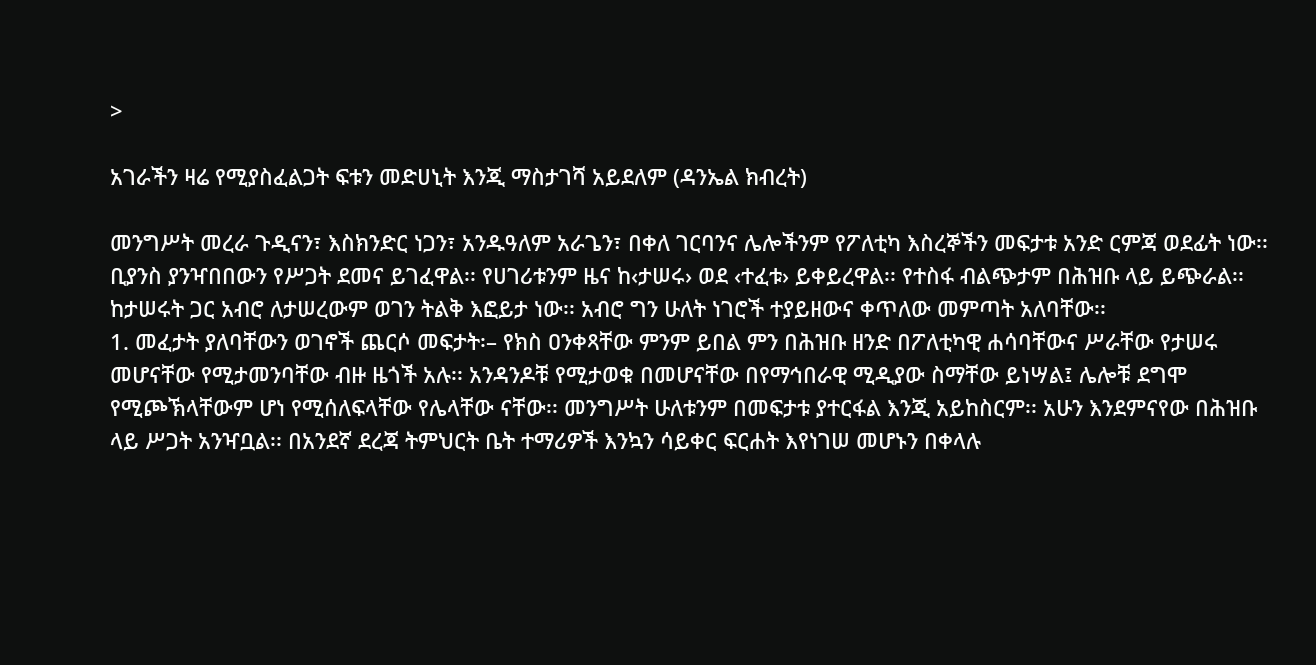>

አገራችን ዛሬ የሚያስፈልጋት ፍቱን መድሀኒት እንጂ ማስታገሻ አይደለም (ዳንኤል ክብረት)

መንግሥት መረራ ጉዲናን፣ እስክንድር ነጋን፣ አንዱዓለም አራጌን፣ በቀለ ገርባንና ሌሎችንም የፖለቲካ እስረኞችን መፍታቱ አንድ ርምጃ ወደፊት ነው፡፡ ቢያንስ ያንዣበበውን የሥጋት ደመና ይገፈዋል፡፡ የሀገሪቱንም ዜና ከ‹ታሠሩ› ወደ ‹ተፈቱ› ይቀይረዋል፡፡ የተስፋ ብልጭታም በሕዝቡ ላይ ይጭራል፡፡ ከታሠሩት ጋር አብሮ ለታሠረውም ወገን ትልቅ እፎይታ ነው፡፡ አብሮ ግን ሁለት ነገሮች ተያይዘውና ቀጥለው መምጣት አለባቸው፡፡
1. መፈታት ያለባቸውን ወገኖች ጨርሶ መፍታት፡– የክስ ዐንቀጻቸው ምንም ይበል ምን በሕዝቡ ዘንድ በፖለቲካዊ ሐሳባቸውና ሥራቸው የታሠሩ መሆናቸው የሚታመንባቸው ብዙ ዜጎች አሉ፡፡ አንዳንዶቹ የሚታወቁ በመሆናቸው በየማኅበራዊ ሚዲያው ስማቸው ይነሣል፤ ሌሎቹ ደግሞ የሚጮኽላቸውም ሆነ የሚሰለፍላቸው የሌላቸው ናቸው፡፡ መንግሥት ሁለቱንም በመፍታቱ ያተርፋል እንጂ አይከስርም፡፡ አሁን እንደምናየው በሕዝቡ ላይ ሥጋት አንዣቧል፡፡ በአንደኛ ደረጃ ትምህርት ቤት ተማሪዎች እንኳን ሳይቀር ፍርሐት እየነገሠ መሆኑን በቀላሉ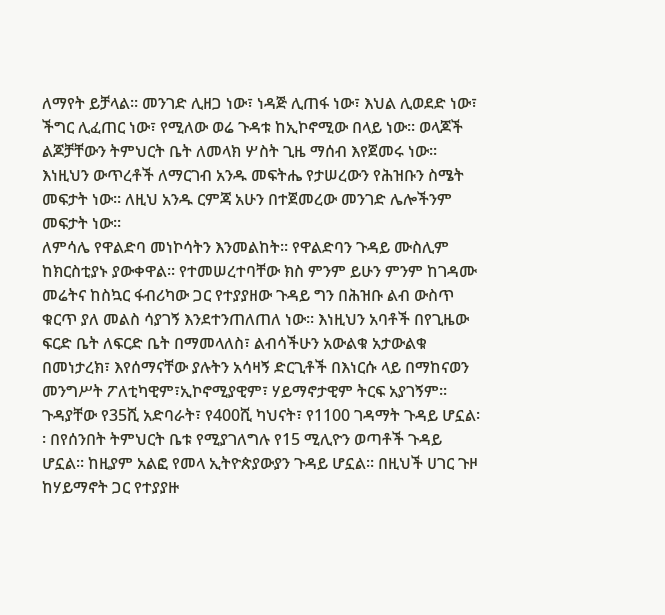ለማየት ይቻላል፡፡ መንገድ ሊዘጋ ነው፣ ነዳጅ ሊጠፋ ነው፣ እህል ሊወደድ ነው፣ ችግር ሊፈጠር ነው፣ የሚለው ወሬ ጉዳቱ ከኢኮኖሚው በላይ ነው፡፡ ወላጆች ልጆቻቸውን ትምህርት ቤት ለመላክ ሦስት ጊዜ ማሰብ እየጀመሩ ነው፡፡ እነዚህን ውጥረቶች ለማርገብ አንዱ መፍትሔ የታሠረውን የሕዝቡን ስሜት መፍታት ነው፡፡ ለዚህ አንዱ ርምጃ አሁን በተጀመረው መንገድ ሌሎችንም መፍታት ነው፡፡
ለምሳሌ የዋልድባ መነኮሳትን እንመልከት፡፡ የዋልድባን ጉዳይ ሙስሊም ከክርስቲያኑ ያውቀዋል፡፡ የተመሠረተባቸው ክስ ምንም ይሁን ምንም ከገዳሙ መሬትና ከስኳር ፋብሪካው ጋር የተያያዘው ጉዳይ ግን በሕዝቡ ልብ ውስጥ ቁርጥ ያለ መልስ ሳያገኝ እንደተንጠለጠለ ነው፡፡ እነዚህን አባቶች በየጊዜው ፍርድ ቤት ለፍርድ ቤት በማመላለስ፣ ልብሳችሁን አውልቁ አታውልቁ በመነታረክ፣ እየሰማናቸው ያሉትን አሳዛኝ ድርጊቶች በእነርሱ ላይ በማከናወን መንግሥት ፖለቲካዊም፣ኢኮኖሚያዊም፣ ሃይማኖታዊም ትርፍ አያገኝም፡፡ ጉዳያቸው የ35ሺ አድባራት፣ የ400ሺ ካህናት፣ የ1100 ገዳማት ጉዳይ ሆኗል፡፡ በየሰንበት ትምህርት ቤቱ የሚያገለግሉ የ15 ሚሊዮን ወጣቶች ጉዳይ ሆኗል፡፡ ከዚያም አልፎ የመላ ኢትዮጵያውያን ጉዳይ ሆኗል፡፡ በዚህች ሀገር ጉዞ ከሃይማኖት ጋር የተያያዙ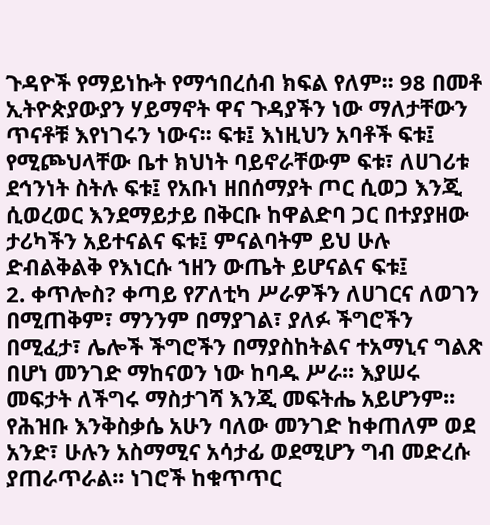ጉዳዮች የማይነኩት የማኅበረሰብ ክፍል የለም፡፡ 98 በመቶ ኢትዮጵያውያን ሃይማኖት ዋና ጉዳያችን ነው ማለታቸውን ጥናቶቹ እየነገሩን ነውና፡፡ ፍቱ፤ እነዚህን አባቶች ፍቱ፤ የሚጮህላቸው ቤተ ክህነት ባይኖራቸውም ፍቱ፣ ለሀገሪቱ ደኅንነት ስትሉ ፍቱ፤ የአቡነ ዘበሰማያት ጦር ሲወጋ እንጂ ሲወረወር እንደማይታይ በቅርቡ ከዋልድባ ጋር በተያያዘው ታሪካችን አይተናልና ፍቱ፤ ምናልባትም ይህ ሁሉ ድብልቅልቅ የእነርሱ ኀዘን ውጤት ይሆናልና ፍቱ፤
2. ቀጥሎስ? ቀጣይ የፖለቲካ ሥራዎችን ለሀገርና ለወገን በሚጠቅም፣ ማንንም በማያገል፣ ያለፉ ችግሮችን በሚፈታ፣ ሌሎች ችግሮችን በማያስከትልና ተአማኒና ግልጽ በሆነ መንገድ ማከናወን ነው ከባዱ ሥራ፡፡ እያሠሩ መፍታት ለችግሩ ማስታገሻ እንጂ መፍትሔ አይሆንም፡፡ የሕዝቡ እንቅስቃሴ አሁን ባለው መንገድ ከቀጠለም ወደ አንድ፣ ሁሉን አስማሚና አሳታፊ ወደሚሆን ግብ መድረሱ ያጠራጥራል፡፡ ነገሮች ከቁጥጥር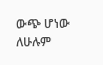ውጭ ሆነው ለሁሉም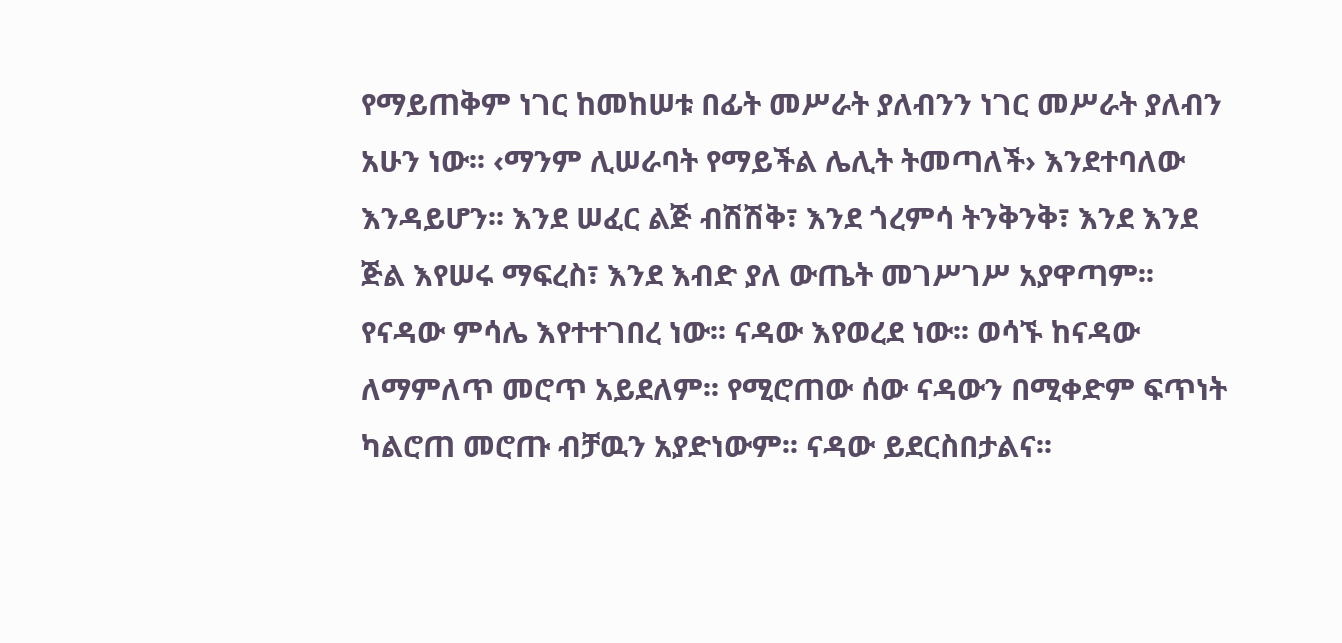የማይጠቅም ነገር ከመከሠቱ በፊት መሥራት ያለብንን ነገር መሥራት ያለብን አሁን ነው፡፡ ‹ማንም ሊሠራባት የማይችል ሌሊት ትመጣለች› እንደተባለው እንዳይሆን፡፡ እንደ ሠፈር ልጅ ብሽሽቅ፣ እንደ ጎረምሳ ትንቅንቅ፣ እንደ እንደ ጅል እየሠሩ ማፍረስ፣ እንደ እብድ ያለ ውጤት መገሥገሥ አያዋጣም፡፡ የናዳው ምሳሌ እየተተገበረ ነው፡፡ ናዳው እየወረደ ነው፡፡ ወሳኙ ከናዳው ለማምለጥ መሮጥ አይደለም፡፡ የሚሮጠው ሰው ናዳውን በሚቀድም ፍጥነት ካልሮጠ መሮጡ ብቻዉን አያድነውም፡፡ ናዳው ይደርስበታልና፡፡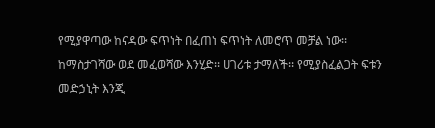የሚያዋጣው ከናዳው ፍጥነት በፈጠነ ፍጥነት ለመሮጥ መቻል ነው፡፡
ከማስታገሻው ወደ መፈወሻው እንሂድ፡፡ ሀገሪቱ ታማለች፡፡ የሚያስፈልጋት ፍቱን መድኃኒት እንጂ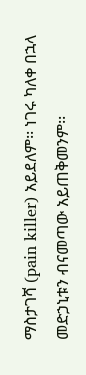ማስታገሻ (pain killer) አይደለም፡፡ ነገሩ ካለቀ በኋላ መድኃኒቱን ብናመጣው አይጠቅመንም፡፡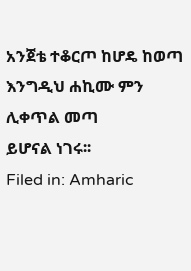አንጀቴ ተቆርጦ ከሆዴ ከወጣ
እንግዲህ ሐኪሙ ምን ሊቀጥል መጣ
ይሆናል ነገሩ፡፡
Filed in: Amharic